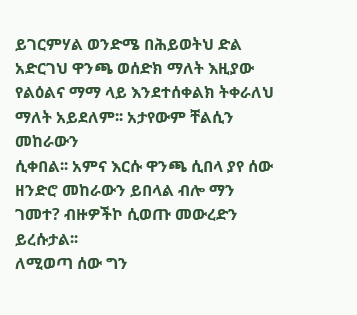ይገርምሃል ወንድሜ በሕይወትህ ድል
አድርገህ ዋንጫ ወሰድክ ማለት እዚያው የልዕልና ማማ ላይ እንደተሰቀልክ ትቀራለህ ማለት አይደለም፡፡ አታየውም ቸልሲን መከራውን
ሲቀበል፡፡ አምና እርሱ ዋንጫ ሲበላ ያየ ሰው ዘንድሮ መከራውን ይበላል ብሎ ማን ገመተ? ብዙዎችኮ ሲወጡ መውረድን ይረሱታል፡፡
ለሚወጣ ሰው ግን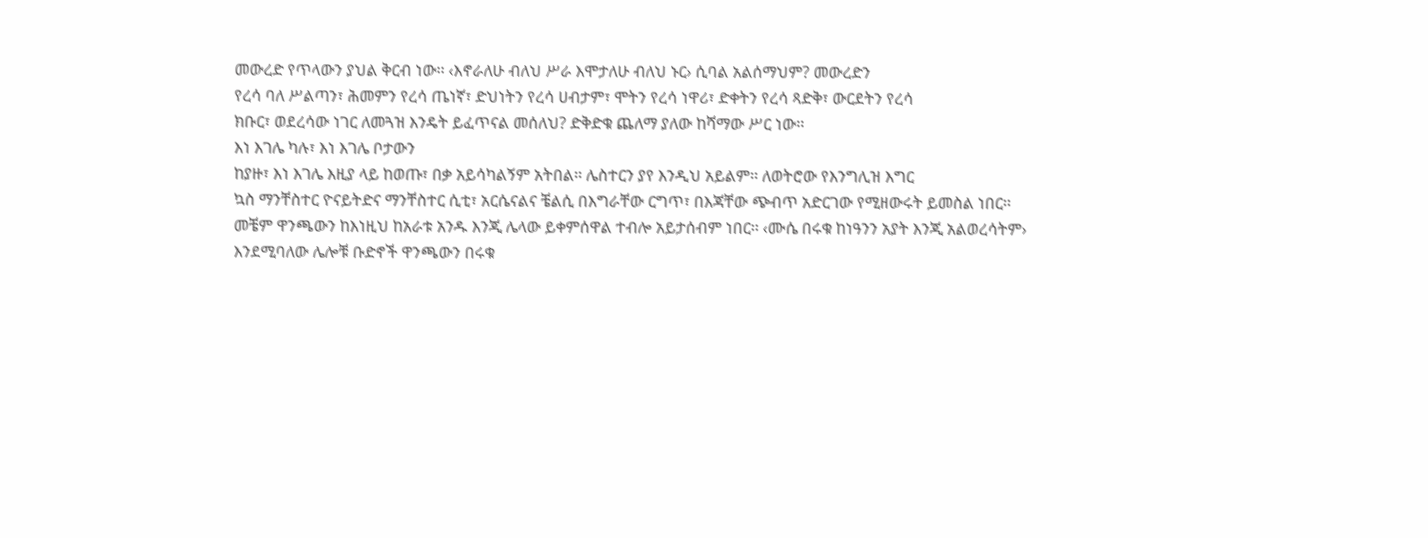መውረድ የጥላውን ያህል ቅርብ ነው፡፡ ‹እኖራለሁ ብለህ ሥራ እሞታለሁ ብለህ ኑር› ሲባል አልሰማህም? መውረድን
የረሳ ባለ ሥልጣን፣ ሕመምን የረሳ ጤነኛ፣ ድህነትን የረሳ ሀብታም፣ ሞትን የረሳ ነዋሪ፣ ድቀትን የረሳ ጻድቅ፣ ውርደትን የረሳ
ክቡር፣ ወደረሳው ነገር ለመጓዝ እንዴት ይፈጥናል መሰለህ? ድቅድቁ ጨለማ ያለው ከሻማው ሥር ነው፡፡
እነ እገሌ ካሉ፣ እነ እገሌ ቦታውን
ከያዙ፣ እነ እገሌ እዚያ ላይ ከወጡ፣ በቃ አይሳካልኝም አትበል፡፡ ሌስተርን ያየ እንዲህ አይልም፡፡ ለወትሮው የእንግሊዝ እግር
ኳስ ማንቸስተር ዮናይትድና ማንቸስተር ሲቲ፣ አርሴናልና ቼልሲ በእግራቸው ርግጥ፣ በእጃቸው ጭብጥ አድርገው የሚዘውሩት ይመስል ነበር፡፡
መቼም ዋንጫውን ከእነዚህ ከአራቱ አንዱ እንጂ ሌላው ይቀምሰዋል ተብሎ አይታሰብም ነበር፡፡ ‹ሙሴ በሩቁ ከነዓንን አያት እንጂ አልወረሳትም›
እንደሚባለው ሌሎቹ ቡድኖች ዋንጫውን በሩቁ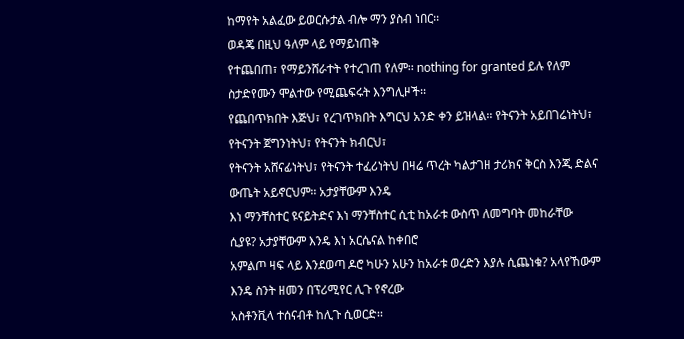ከማየት አልፈው ይወርሱታል ብሎ ማን ያስብ ነበር፡፡
ወዳጄ በዚህ ዓለም ላይ የማይነጠቅ
የተጨበጠ፣ የማይንሸራተት የተረገጠ የለም፡፡ nothing for granted ይሉ የለም ስታድየሙን ሞልተው የሚጨፍሩት እንግሊዞች፡፡
የጨበጥክበት እጅህ፣ የረገጥክበት እግርህ አንድ ቀን ይዝላል፡፡ የትናንት አይበገሬነትህ፣ የትናንት ጀግንነትህ፣ የትናንት ክብርህ፣
የትናንት አሸናፊነትህ፣ የትናንት ተፈሪነትህ በዛሬ ጥረት ካልታገዘ ታሪክና ቅርስ እንጂ ድልና ውጤት አይኖርህም፡፡ አታያቸውም እንዴ
እነ ማንቸስተር ዩናይትድና እነ ማንቸስተር ሲቲ ከአራቱ ውስጥ ለመግባት መከራቸው ሲያዩ? አታያቸውም እንዴ እነ አርሴናል ከቀበሮ
አምልጦ ዛፍ ላይ እንደወጣ ዶሮ ካሁን አሁን ከአራቱ ወረድን እያሉ ሲጨነቁ? አላየኸውም እንዴ ስንት ዘመን በፕሪሚየር ሊጉ የኖረው
አስቶንቪላ ተሰናብቶ ከሊጉ ሲወርድ፡፡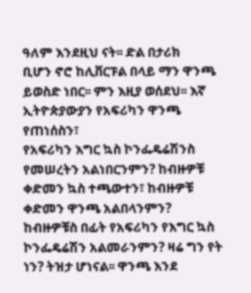ዓለም እንደዚህ ናት፡፡ ድል በታሪክ
ቢሆን ኖሮ ከሊቨርፑል በላይ ማን ዋንጫ ይወስድ ነበር፡፡ ምን እዚያ ወሰደህ፡፡ እኛ ኢትዮጵያውያን የአፍሪካን ዋንጫ የጠነሰስን፣
የአፍሪካን እግር ኳስ ኮንፌዴሬሽንስ የመሠረትን አልነበርንምን? ከብዙዎቹ ቀድመን ኳስ ተጫውተን፣ ከብዙዎቹ ቀድመን ዋንጫ አልበላንምን?
ከብዙዎቹስ በፊት የአፍሪካን የእግር ኳስ ኮንፌዴሬሽን አልመራንምን? ዛሬ ግን የት ነን? ትዝታ ሆነናል፡፡ ዋንጫ እንደ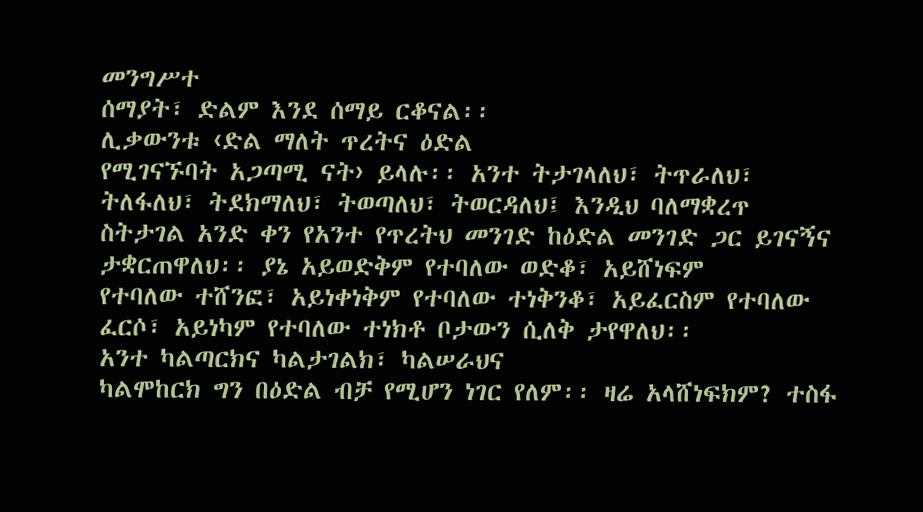መንግሥተ
ሰማያት፣ ድልም እንደ ሰማይ ርቆናል፡፡
ሊቃውንቱ ‹ድል ማለት ጥረትና ዕድል
የሚገናኙባት አጋጣሚ ናት› ይላሉ፡፡ አንተ ትታገላለህ፣ ትጥራለህ፣ ትለፋለህ፣ ትደክማለህ፣ ትወጣለህ፣ ትወርዳለህ፤ እንዲህ ባለማቋረጥ
ስትታገል አንድ ቀን የአንተ የጥረትህ መንገድ ከዕድል መንገድ ጋር ይገናኝና ታቋርጠዋለህ፡፡ ያኔ አይወድቅም የተባለው ወድቆ፣ አይሸነፍም
የተባለው ተሸንፎ፣ አይነቀነቅም የተባለው ተነቅንቆ፣ አይፈርስም የተባለው ፈርሶ፣ አይነካም የተባለው ተነክቶ ቦታውን ሲለቅ ታየዋለህ፡፡
አንተ ካልጣርክና ካልታገልክ፣ ካልሠራህና
ካልሞከርክ ግን በዕድል ብቻ የሚሆን ነገር የለም፡፡ ዛሬ አላሸነፍክም? ተስፋ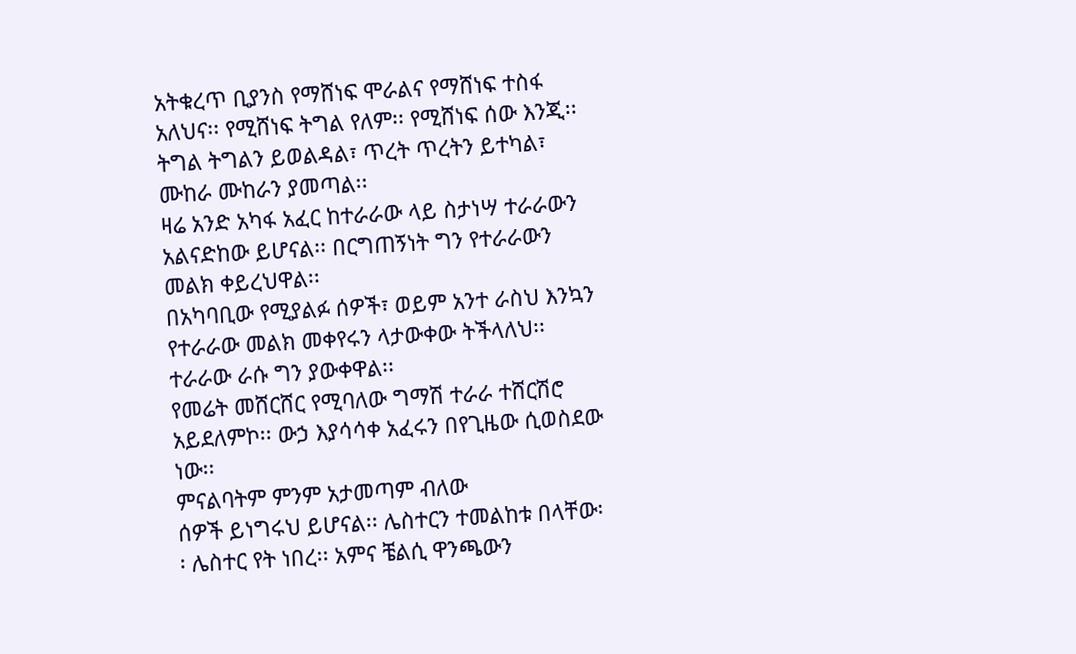አትቁረጥ ቢያንስ የማሸነፍ ሞራልና የማሸነፍ ተስፋ
አለህና፡፡ የሚሸነፍ ትግል የለም፡፡ የሚሸነፍ ሰው እንጂ፡፡ ትግል ትግልን ይወልዳል፣ ጥረት ጥረትን ይተካል፣ ሙከራ ሙከራን ያመጣል፡፡
ዛሬ አንድ አካፋ አፈር ከተራራው ላይ ስታነሣ ተራራውን አልናድከው ይሆናል፡፡ በርግጠኝነት ግን የተራራውን መልክ ቀይረህዋል፡፡
በአካባቢው የሚያልፉ ሰዎች፣ ወይም አንተ ራስህ እንኳን የተራራው መልክ መቀየሩን ላታውቀው ትችላለህ፡፡ ተራራው ራሱ ግን ያውቀዋል፡፡
የመሬት መሸርሸር የሚባለው ግማሽ ተራራ ተሸርሽሮ አይደለምኮ፡፡ ውኃ እያሳሳቀ አፈሩን በየጊዜው ሲወስደው ነው፡፡
ምናልባትም ምንም አታመጣም ብለው
ሰዎች ይነግሩህ ይሆናል፡፡ ሌስተርን ተመልከቱ በላቸው፡፡ ሌስተር የት ነበረ፡፡ አምና ቼልሲ ዋንጫውን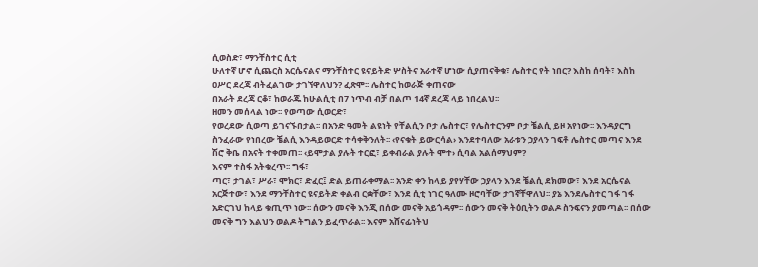ሲወስድ፣ ማንቸስተር ሲቲ
ሁለተኛ ሆኖ ሲጨርስ አርሴናልና ማንቸስተር ዩናይትድ ሦስትና አራተኛ ሆነው ሲያጠናቅቁ፣ ሌስተር የት ነበር? እስከ ሰባት፣ እስከ
ዐሥር ደረጃ ብትፈልገው ታገኘዋለህን? ፈጽሞ፡፡ ሌስተር ከወራጅ ቀጠናው
በአራት ደረጃ ርቆ፣ ከወራጁ ከሁልሲቲ በ7 ነጥብ ብቻ በልጦ 14ኛ ደረጃ ላይ ነበረልህ፡፡
ዘመን መሰላል ነው፡፡ የወጣው ሲወርድ፣
የወረደው ሲወጣ ይገናኙበታል፡፡ በአንድ ዓመት ልዩነት የቸልሲን ቦታ ሌስተር፣ የሌስተርንም ቦታ ቼልሲ ይዞ አየነው፡፡ እንዳያርግ
ስንፈራው የነበረው ቼልሲ እንዳይወርድ ተሳቀቅንለት፡፡ ‹የናቁት ይውርሳል› እንደተባለው አራቱን ኃያላን ገፍቶ ሌስተር መጣና እንደ
ሽሮ ቅቤ በአናት ተቀመጠ፡፡ ‹ይሞታል ያሉት ተርፎ፣ ይቀብራል ያሉት ሞተ› ሲባል አልሰማህም?
እናም ተስፋ አትቁረጥ፡፡ ግፋ፣
ጣር፣ ታገል፣ ሥራ፣ ሞክር፣ ድፈር፤ ድል ይጠራቀማል፡፡ አንድ ቀን ከላይ ያየሃቸው ኃያላን እንደ ቼልሲ ደክመው፣ እንደ አርሴናል
አርጅተው፣ እንደ ማንቸስተር ዩናይትድ ቀልብ ርቋቸው፣ እንደ ሲቲ ነገር ዓለሙ ዞሮባቸው ታገኛቸዋለህ፡፡ ያኔ እንደሌስተር ገፋ ገፋ
አድርገህ ከላይ ቁጢጥ ነው፡፡ ሰውን መናቅ እንጂ በሰው መናቅ አይጎዳም፡፡ ሰውን መናቅ ትዕቢትን ወልዶ ስንፍናን ያመጣል፡፡ በሰው
መናቅ ግን እልህን ወልዶ ትግልን ይፈጥራል፡፡ እናም አሸናፊነትህ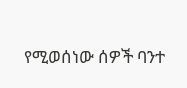የሚወሰነው ሰዎች ባንተ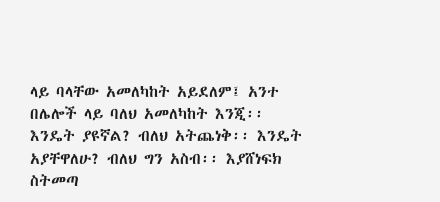ላይ ባላቸው አመለካከት አይደለም፤ አንተ
በሌሎች ላይ ባለህ አመለካከት እንጂ፡፡ እንዴት ያዩኛል? ብለህ አትጨነቅ፡፡ እንዴት አያቸዋለሁ? ብለህ ግን አስብ፡፡ እያሸነፍክ
ስትመጣ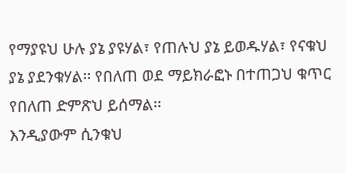የማያዩህ ሁሉ ያኔ ያዩሃል፣ የጠሉህ ያኔ ይወዱሃል፣ የናቁህ ያኔ ያደንቁሃል፡፡ የበለጠ ወደ ማይክራፎኑ በተጠጋህ ቁጥር
የበለጠ ድምጽህ ይሰማል፡፡
እንዲያውም ሲንቁህ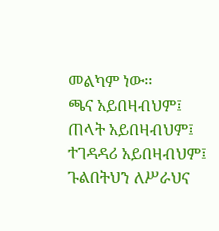መልካም ነው፡፡
ጫና አይበዛብህም፤ ጠላት አይበዛብህም፤ ተገዳዳሪ አይበዛብህም፤ ጉልበትህን ለሥራህና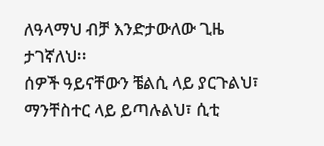ለዓላማህ ብቻ እንድታውለው ጊዜ ታገኛለህ፡፡
ሰዎች ዓይናቸውን ቼልሲ ላይ ያርጉልህ፣ ማንቸስተር ላይ ይጣሉልህ፣ ሲቲ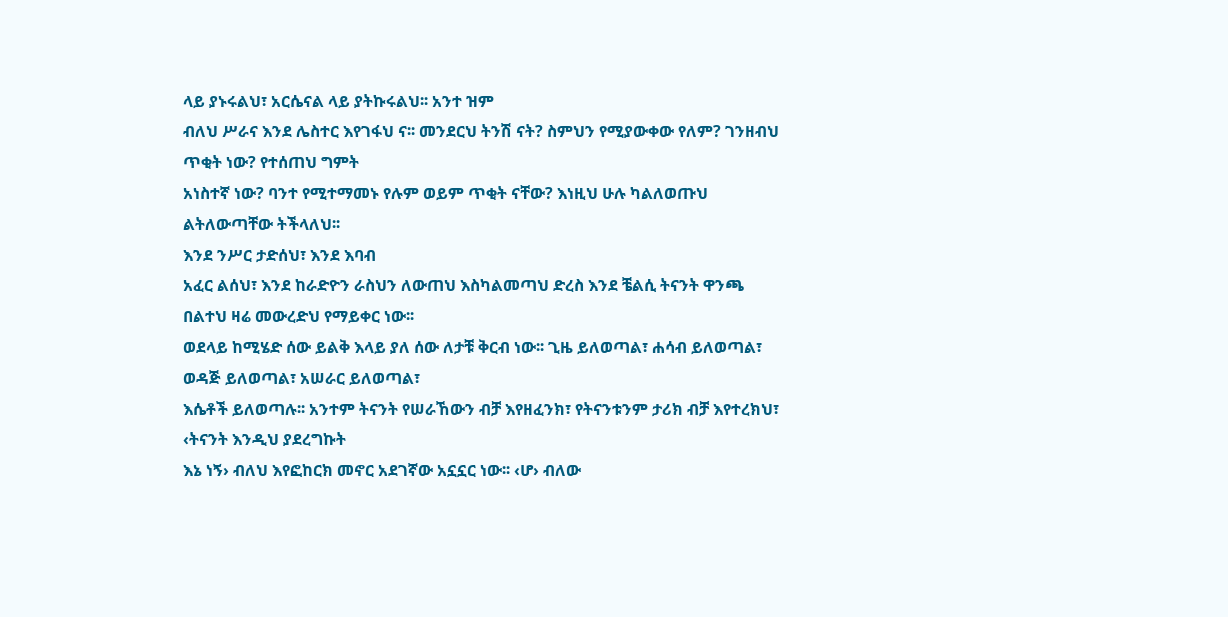ላይ ያኑሩልህ፣ አርሴናል ላይ ያትኩሩልህ፡፡ አንተ ዝም
ብለህ ሥራና እንደ ሌስተር እየገፋህ ና፡፡ መንደርህ ትንሽ ናት? ስምህን የሚያውቀው የለም? ገንዘብህ ጥቂት ነው? የተሰጠህ ግምት
አነስተኛ ነው? ባንተ የሚተማመኑ የሉም ወይም ጥቂት ናቸው? እነዚህ ሁሉ ካልለወጡህ ልትለውጣቸው ትችላለህ፡፡
እንደ ንሥር ታድሰህ፣ እንደ እባብ
አፈር ልሰህ፣ እንደ ከራድዮን ራስህን ለውጠህ እስካልመጣህ ድረስ እንደ ቼልሲ ትናንት ዋንጫ በልተህ ዛሬ መውረድህ የማይቀር ነው፡፡
ወደላይ ከሚሄድ ሰው ይልቅ እላይ ያለ ሰው ለታቹ ቅርብ ነው፡፡ ጊዜ ይለወጣል፣ ሐሳብ ይለወጣል፣ ወዳጅ ይለወጣል፣ አሠራር ይለወጣል፣
እሴቶች ይለወጣሉ፡፡ አንተም ትናንት የሠራኸውን ብቻ እየዘፈንክ፣ የትናንቱንም ታሪክ ብቻ እየተረክህ፣ ‹ትናንት እንዲህ ያደረግኩት
እኔ ነኝ› ብለህ እየፎከርክ መኖር አደገኛው አኗኗር ነው፡፡ ‹ሆ› ብለው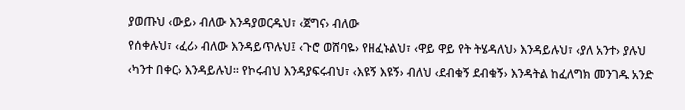ያወጡህ ‹ውይ› ብለው እንዳያወርዱህ፣ ‹ጀግና› ብለው
የሰቀሉህ፣ ‹ፈሪ› ብለው እንዳይጥሉህ፤ ‹ጉሮ ወሸባዬ› የዘፈኑልህ፣ ‹ዋይ ዋይ የት ትሄዳለህ› እንዳይሉህ፣ ‹ያለ አንተ› ያሉህ
‹ካንተ በቀር› እንዳይሉህ፡፡ የኮሩብህ እንዳያፍሩብህ፣ ‹እዩኝ እዩኝ› ብለህ ‹ደብቁኝ ደብቁኝ› እንዳትል ከፈለግክ መንገዱ አንድ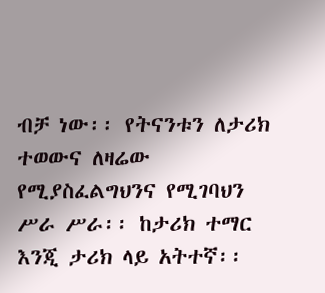ብቻ ነው፡፡ የትናንቱን ለታሪክ ተወውና ለዛሬው የሚያስፈልግህንና የሚገባህን ሥራ ሥራ፡፡ ከታሪክ ተማር እንጂ ታሪክ ላይ አትተኛ፡፡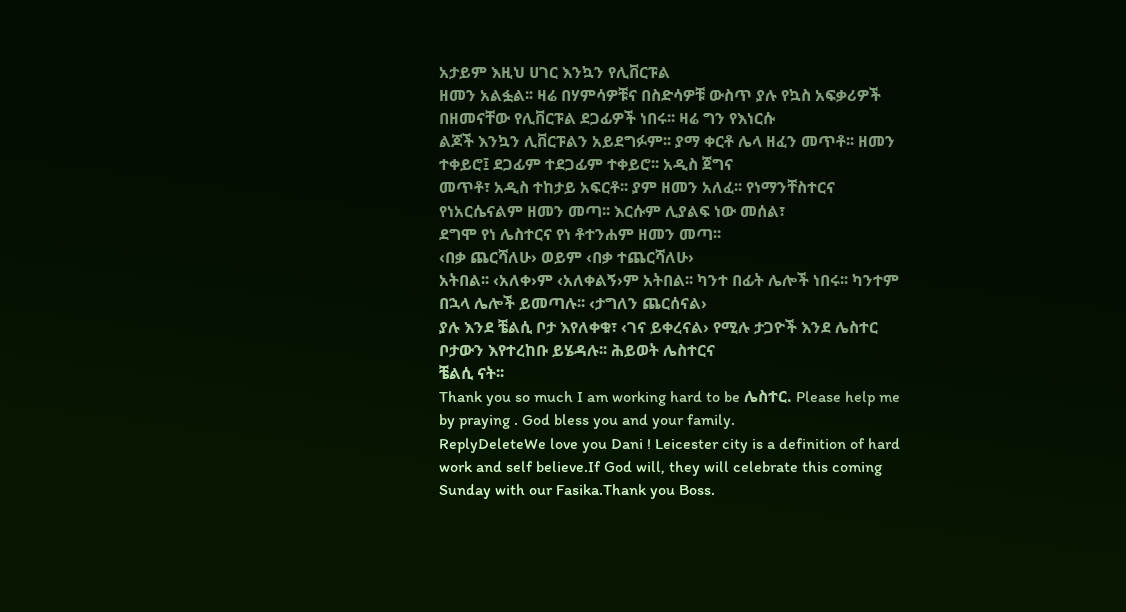አታይም እዚህ ሀገር እንኳን የሊቨርፑል
ዘመን አልፏል፡፡ ዛሬ በሃምሳዎቹና በስድሳዎቹ ውስጥ ያሉ የኳስ አፍቃሪዎች በዘመናቸው የሊቨርፑል ደጋፊዎች ነበሩ፡፡ ዛሬ ግን የእነርሱ
ልጆች እንኳን ሊቨርፑልን አይደግፉም፡፡ ያማ ቀርቶ ሌላ ዘፈን መጥቶ፡፡ ዘመን ተቀይሮ፤ ደጋፊም ተደጋፊም ተቀይሮ፡፡ አዲስ ጀግና
መጥቶ፣ አዲስ ተከታይ አፍርቶ፡፡ ያም ዘመን አለፈ፡፡ የነማንቸስተርና የነአርሴናልም ዘመን መጣ፡፡ እርሱም ሊያልፍ ነው መሰል፣
ደግሞ የነ ሌስተርና የነ ቶተንሐም ዘመን መጣ፡፡
‹በቃ ጨርሻለሁ› ወይም ‹በቃ ተጨርሻለሁ›
አትበል፡፡ ‹አለቀ›ም ‹አለቀልኝ›ም አትበል፡፡ ካንተ በፊት ሌሎች ነበሩ፡፡ ካንተም በኋላ ሌሎች ይመጣሉ፡፡ ‹ታግለን ጨርሰናል›
ያሉ እንደ ቼልሲ ቦታ እየለቀቁ፣ ‹ገና ይቀረናል› የሚሉ ታጋዮች እንደ ሌስተር ቦታውን እየተረከቡ ይሄዳሉ፡፡ ሕይወት ሌስተርና
ቼልሲ ናት፡፡
Thank you so much I am working hard to be ሌስተር. Please help me by praying . God bless you and your family.
ReplyDeleteWe love you Dani ! Leicester city is a definition of hard work and self believe.If God will, they will celebrate this coming Sunday with our Fasika.Thank you Boss.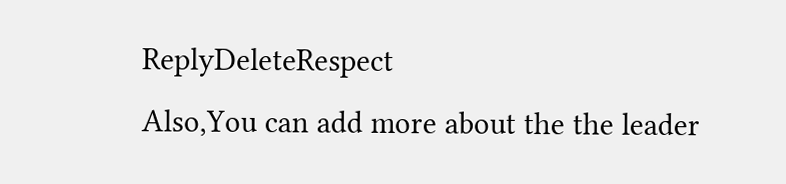ReplyDeleteRespect
Also,You can add more about the the leader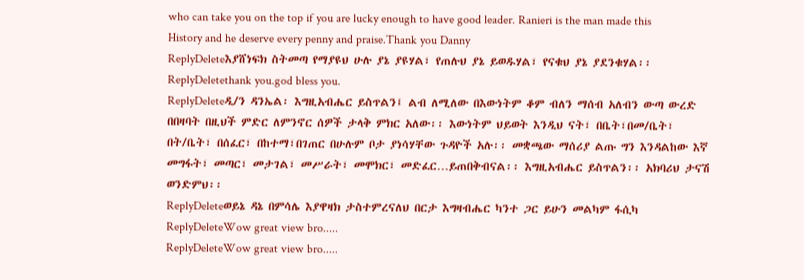who can take you on the top if you are lucky enough to have good leader. Ranieri is the man made this History and he deserve every penny and praise.Thank you Danny
ReplyDeleteእያሸነፍክ ስትመጣ የማያዩህ ሁሉ ያኔ ያዩሃል፣ የጠሉህ ያኔ ይወዱሃል፣ የናቁህ ያኔ ያደንቁሃል፡፡
ReplyDeletethank you.god bless you.
ReplyDeleteዲ/ን ዳንኤል፡ እግዚአብሔር ይስጥልን፤ ልብ ለሚለው በእውነትም ቆም ብለን ማሰብ አለብን ውጣ ውረድ በበዛባት በዚህች ምድር ለምንኖር ሰዎች ታላቅ ምክር አለው፡፡ እውነትም ህይወት እንዲህ ናት፣ በቤት፣በመ/ቤት፣ በት/ቤት፣ በሰፈር፣ በከተማ፣በገጠር በሁሉም ቦታ ያነሳሃቸው ጉዳዮች አሉ፡፡ መቋጫው ማሰሪያ ልጡ ግን እንዳልከው እኛ መግፋት፣ መጣር፣ መታገል፣ መሥራት፣ መሞክር፣ መድፈር…ይጠበቅብናል፡፡ እግዚአብሔር ይስጥልን፡፡ አክባሪህ ታናሽ ወንድምህ፡፡
ReplyDeleteወይኔ ዳኔ በምሳሌ እያዋዛክ ታስተምረናለህ በርታ እግዛብሔር ካንተ ጋር ይሁን መልካም ፋሲካ
ReplyDeleteWow great view bro.....
ReplyDeleteWow great view bro.....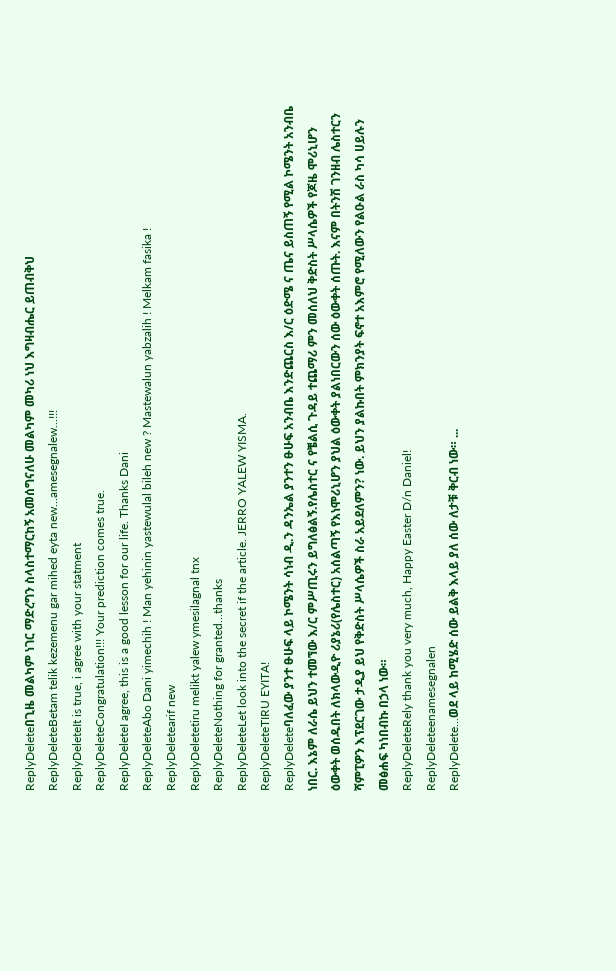ReplyDeleteበጊዜ መልካም ነገር ማድረግን ስላስተማርከኝ አመሰግናለሁ መልካም መካሪ ነህ እግዛብሔር ይጠብቅህ
ReplyDeleteBetam telik kezemenu gar mihed eyta new...amesegnalew...!!!
ReplyDeleteIt is true, i agree with your statment
ReplyDeleteCongratulation!!! Your prediction comes true.
ReplyDeleteI agree, this is a good lesson for our life. Thanks Dani
ReplyDeleteAbo Dani yimechih ! Man yehinin yastewulal bileh new ? Mastewalun yabzalih ! Melkam fasika !
ReplyDeletearif new
ReplyDeletetiru melikt yalew ymesilagnal tnx
ReplyDeleteNothing for granted...thanks
ReplyDeleteLet look into the secret if the article. JERRO YALEW YISMA.
ReplyDeleteTIRU EYITA!
ReplyDeleteባለፈው ያንተ ፁሁፍ ላይ ኮሜንት ሳነብ ዲ.ን ዳንኤል ያንተን ፁሁፍ አንብቤ እንድጨርስ እ/ር ዕድሜ ና ጤና ይስጠኝ የሚል ኮሜንት አንብቤ ነበር. እኔም ለራሴ ይህን ተመኘው እ/ር ምሥጢሩን ይግለፅልኝ.የሌስተር ና የቼልሲ ጉዳይ ተጨማሪ ምን መሰለህ ቅድስት ሥላሴዎች የጆዜ ሞሪኒሆን ዕውቀት ወሰዱበት ለክላውዲዮ ሪያኔሪ(የሌስተር) አሰልጣኝ የእነሞሪኒሆን ያህል ዕውቀት ያልነበርውን ሰው ዕውቀት ሰጡት. እናም በትንሽ ገንዘብ ሌስተርን ሻምፒዎን እፕደርገው ታዲያ ይህ የቅድስት ሥላሴዎች ስራ አይደለምን? ነው. ይህን ያልኩበት ምክንያት ፍኖተ አእምሮ የሚለውን የልዑል ራስ ካሳ ሀይሉን መፅሐፍ ካነበብኩ በኃላ ነው።
ReplyDeleteRely thank you very much, Happy Easter D/n Daniel!
ReplyDeleteenamesegnalen
ReplyDelete...ወደ ላይ ከሚሄድ ሰው ይልቅ እላይ ያለ ሰው ለታቹ ቅርብ ነው። ...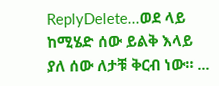ReplyDelete...ወደ ላይ ከሚሄድ ሰው ይልቅ እላይ ያለ ሰው ለታቹ ቅርብ ነው። ...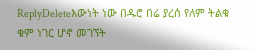ReplyDeleteእውነት ነው በዱሮ በሬ ያረሰ የለም ትልቁ ቁም ነገር ሆኖ መገኘት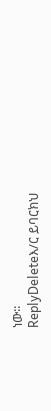ነው፡፡
ReplyDeleteእ/ር ይባርክህ